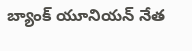బ్యాంక్ యూనియన్ నేత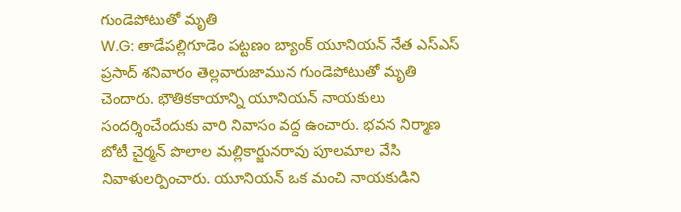గుండెపోటుతో మృతి
W.G: తాడేపల్లిగూడెం పట్టణం బ్యాంక్ యూనియన్ నేత ఎస్ఎస్ ప్రసాద్ శనివారం తెల్లవారుజామున గుండెపోటుతో మృతి చెందారు. భౌతికకాయాన్ని యూనియన్ నాయకులు సందర్శించేందుకు వారి నివాసం వద్ద ఉంచారు. భవన నిర్మాణ బోటీ చైర్మన్ పొలాల మల్లికార్జునరావు పూలమాల వేసి నివాళులర్పించారు. యూనియన్ ఒక మంచి నాయకుడిని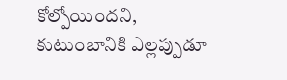కోల్పోయిందని, కుటుంబానికి ఎల్లప్పుడూ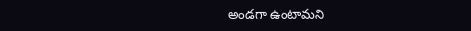అండగా ఉంటామని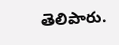తెలిపారు.